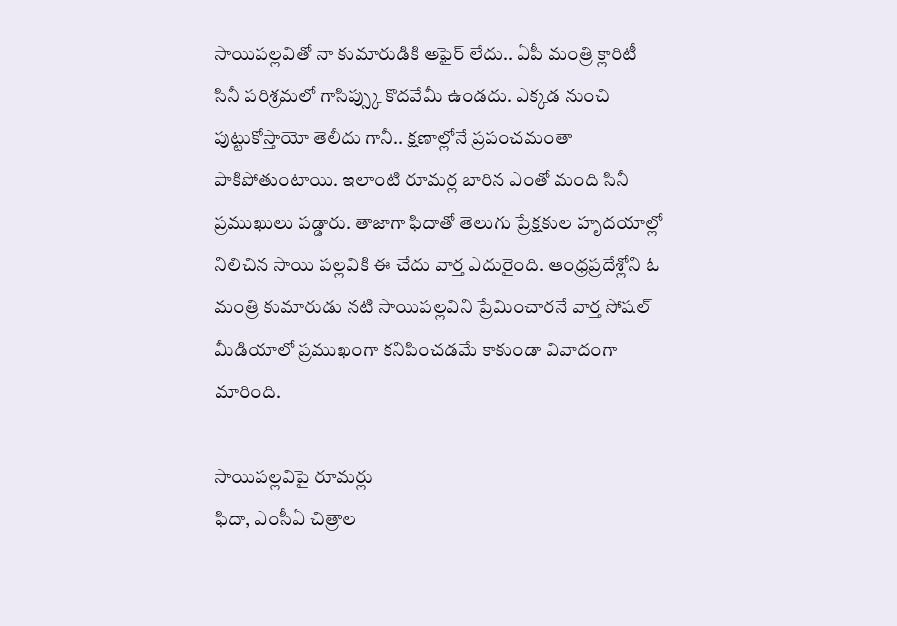సాయిపల్లవితో నా కుమారుడికి అఫైర్ లేదు.. ఏపీ మంత్రి క్లారిటీ
సినీ పరిశ్రమలో గాసిప్స్కు కొదవేమీ ఉండదు. ఎక్కడ నుంచి పుట్టుకోస్తాయో తెలీదు గానీ.. క్షణాల్లోనే ప్రపంచమంతా పాకిపోతుంటాయి. ఇలాంటి రూమర్ల బారిన ఎంతో మంది సినీ ప్రముఖులు పడ్డారు. తాజాగా ఫిదాతో తెలుగు ప్రేక్షకుల హృదయాల్లో నిలిచిన సాయి పల్లవికి ఈ చేదు వార్త ఎదురైంది. ఆంధ్రప్రదేశ్లోని ఓ మంత్రి కుమారుడు నటి సాయిపల్లవిని ప్రేమించారనే వార్త సోషల్ మీడియాలో ప్రముఖంగా కనిపించడమే కాకుండా వివాదంగా మారింది.

సాయిపల్లవిపై రూమర్లు
ఫిదా, ఎంసీఏ చిత్రాల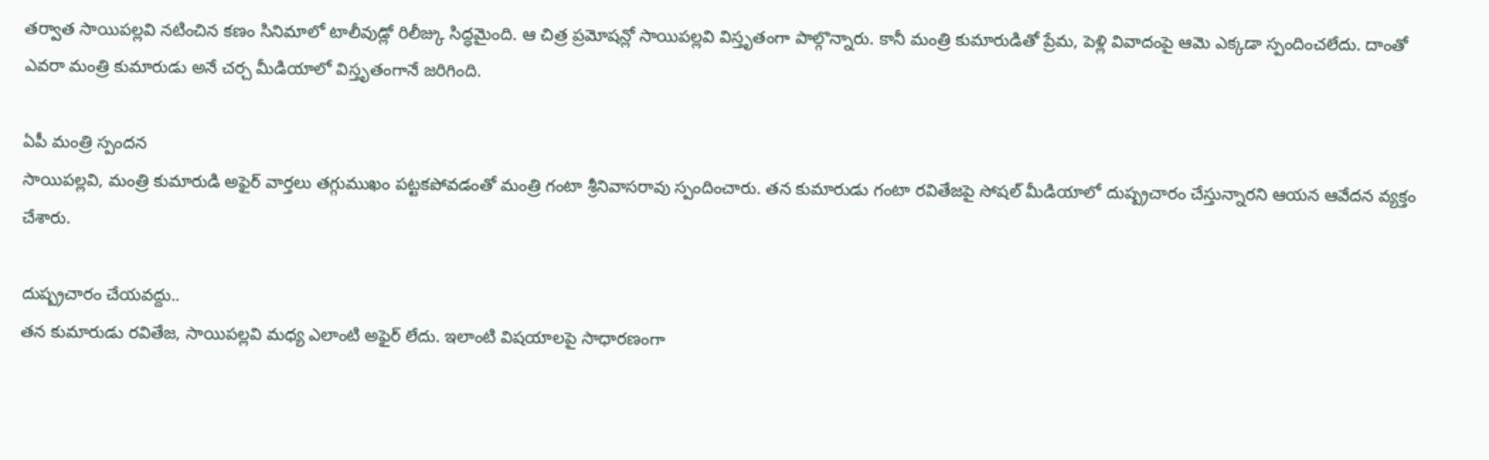తర్వాత సాయిపల్లవి నటించిన కణం సినిమాలో టాలీవుడ్లో రిలీజ్కు సిద్ధమైంది. ఆ చిత్ర ప్రమోషన్లో సాయిపల్లవి విస్తృతంగా పాల్గొన్నారు. కానీ మంత్రి కుమారుడితో ప్రేమ, పెళ్లి వివాదంపై ఆమె ఎక్కడా స్పందించలేదు. దాంతో ఎవరా మంత్రి కుమారుడు అనే చర్చ మీడియాలో విస్తృతంగానే జరిగింది.

ఏపీ మంత్రి స్పందన
సాయిపల్లవి, మంత్రి కుమారుడి అఫైర్ వార్తలు తగ్గుముఖం పట్టకపోవడంతో మంత్రి గంటా శ్రీనివాసరావు స్పందించారు. తన కుమారుడు గంటా రవితేజపై సోషల్ మీడియాలో దుష్ప్రచారం చేస్తున్నారని ఆయన ఆవేదన వ్యక్తం చేశారు.

దుష్ప్రచారం చేయవద్దు..
తన కుమారుడు రవితేజ, సాయిపల్లవి మధ్య ఎలాంటి అఫైర్ లేదు. ఇలాంటి విషయాలపై సాధారణంగా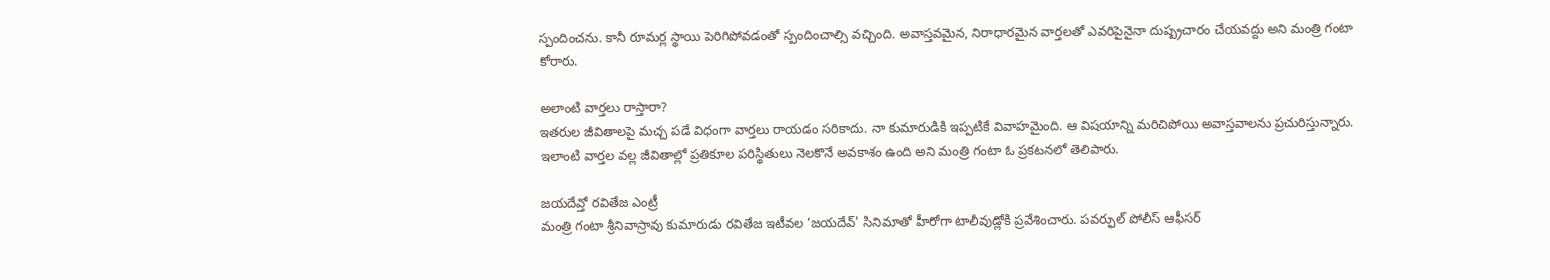స్పందించను. కానీ రూమర్ల స్థాయి పెరిగిపోవడంతో స్పందించాల్సి వచ్చింది. అవాస్తవమైన, నిరాధారమైన వార్తలతో ఎవరిపైనైనా దుష్ప్రచారం చేయవద్దు అని మంత్రి గంటా కోరారు.

అలాంటి వార్తలు రాస్తారా?
ఇతరుల జీవితాలపై మచ్చ పడే విధంగా వార్తలు రాయడం సరికాదు. నా కుమారుడికి ఇప్పటికే వివాహమైంది. ఆ విషయాన్ని మరిచిపోయి అవాస్తవాలను ప్రచురిస్తున్నారు. ఇలాంటి వార్తల వల్ల జీవితాల్లో ప్రతికూల పరిస్థితులు నెలకొనే అవకాశం ఉంది అని మంత్రి గంటా ఓ ప్రకటనలో తెలిపారు.

జయదేవ్తో రవితేజ ఎంట్రీ
మంత్రి గంటా శ్రీనివాస్రావు కుమారుడు రవితేజ ఇటీవల ‘జయదేవ్' సినిమాతో హీరోగా టాలీవుడ్లోకి ప్రవేశించారు. పవర్ఫుల్ పోలీస్ ఆఫీసర్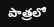పాత్రలో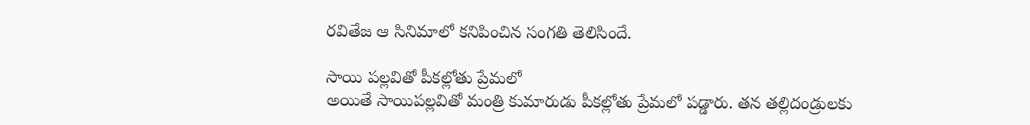రవితేజ ఆ సినిమాలో కనిపించిన సంగతి తెలిసిందే.

సాయి పల్లవితో పీకల్లోతు ప్రేమలో
అయితే సాయిపల్లవితో మంత్రి కుమారుడు పీకల్లోతు ప్రేమలో పడ్డారు. తన తల్లిదండ్రులకు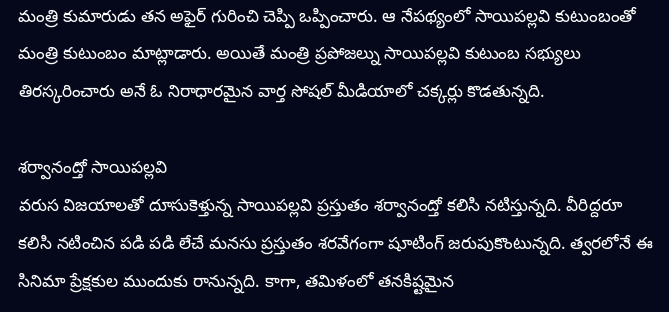మంత్రి కుమారుడు తన అఫైర్ గురించి చెప్పి ఒప్పించారు. ఆ నేపథ్యంలో సాయిపల్లవి కుటుంబంతో మంత్రి కుటుంబం మాట్లాడారు. అయితే మంత్రి ప్రపోజల్ను సాయిపల్లవి కుటుంబ సభ్యులు తిరస్కరించారు అనే ఓ నిరాధారమైన వార్త సోషల్ మీడియాలో చక్కర్లు కొడతున్నది.

శర్వానంద్తో సాయిపల్లవి
వరుస విజయాలతో దూసుకెళ్తున్న సాయిపల్లవి ప్రస్తుతం శర్వానంద్తో కలిసి నటిస్తున్నది. వీరిద్దరూ కలిసి నటించిన పడి పడి లేచే మనసు ప్రస్తుతం శరవేగంగా షూటింగ్ జరుపుకొంటున్నది. త్వరలోనే ఈ సినిమా ప్రేక్షకుల ముందుకు రానున్నది. కాగా, తమిళంలో తనకిష్టమైన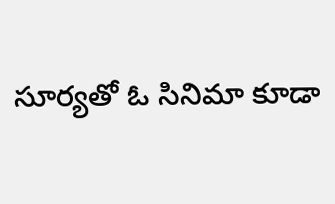సూర్యతో ఓ సినిమా కూడా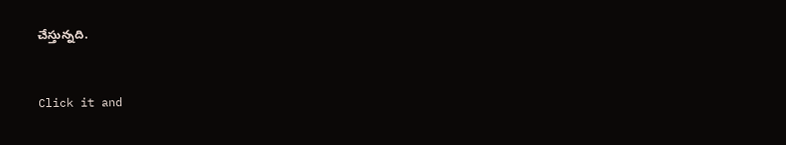చేస్తున్నది.


Click it and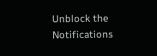Unblock the Notifications